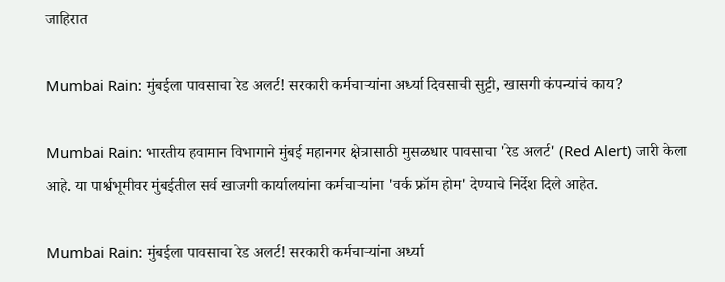जाहिरात

Mumbai Rain: मुंबईला पावसाचा रेड अलर्ट! सरकारी कर्मचाऱ्यांना अर्ध्या दिवसाची सुट्टी, खासगी कंपन्यांचं काय?

Mumbai Rain: भारतीय हवामान विभागाने मुंबई महानगर क्षेत्रासाठी मुसळधार पावसाचा 'रेड अलर्ट' (Red Alert) जारी केला आहे. या पार्श्वभूमीवर मुंबईतील सर्व खाजगी कार्यालयांना कर्मचाऱ्यांना 'वर्क फ्रॉम होम' देण्याचे निर्देश दिले आहेत.

Mumbai Rain: मुंबईला पावसाचा रेड अलर्ट! सरकारी कर्मचाऱ्यांना अर्ध्या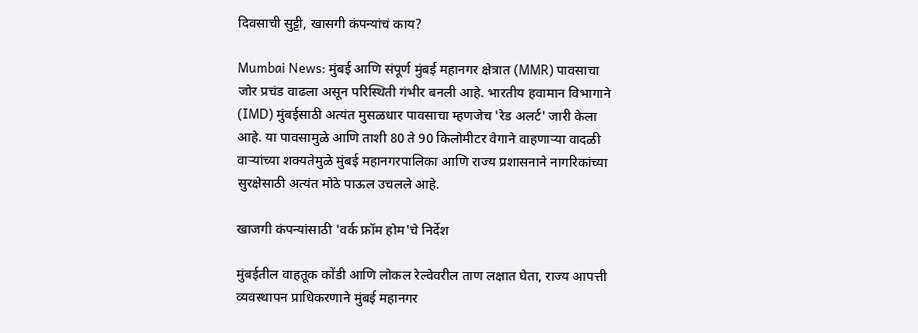दिवसाची सुट्टी, खासगी कंपन्यांचं काय?

Mumbai News: मुंबई आणि संपूर्ण मुंबई महानगर क्षेत्रात (MMR) पावसाचा जोर प्रचंड वाढला असून परिस्थिती गंभीर बनली आहे. भारतीय हवामान विभागाने (IMD) मुंबईसाठी अत्यंत मुसळधार पावसाचा म्हणजेच 'रेड अलर्ट' जारी केला आहे. या पावसामुळे आणि ताशी 80 ते 90 किलोमीटर वेगाने वाहणाऱ्या वादळी वाऱ्यांच्या शक्यतेमुळे मुंबई महानगरपालिका आणि राज्य प्रशासनाने नागरिकांच्या सुरक्षेसाठी अत्यंत मोठे पाऊल उचलले आहे.

खाजगी कंपन्यांसाठी 'वर्क फ्रॉम होम'चे निर्देश

मुंबईतील वाहतूक कोंडी आणि लोकल रेल्वेवरील ताण लक्षात घेता, राज्य आपत्ती व्यवस्थापन प्राधिकरणाने मुंबई महानगर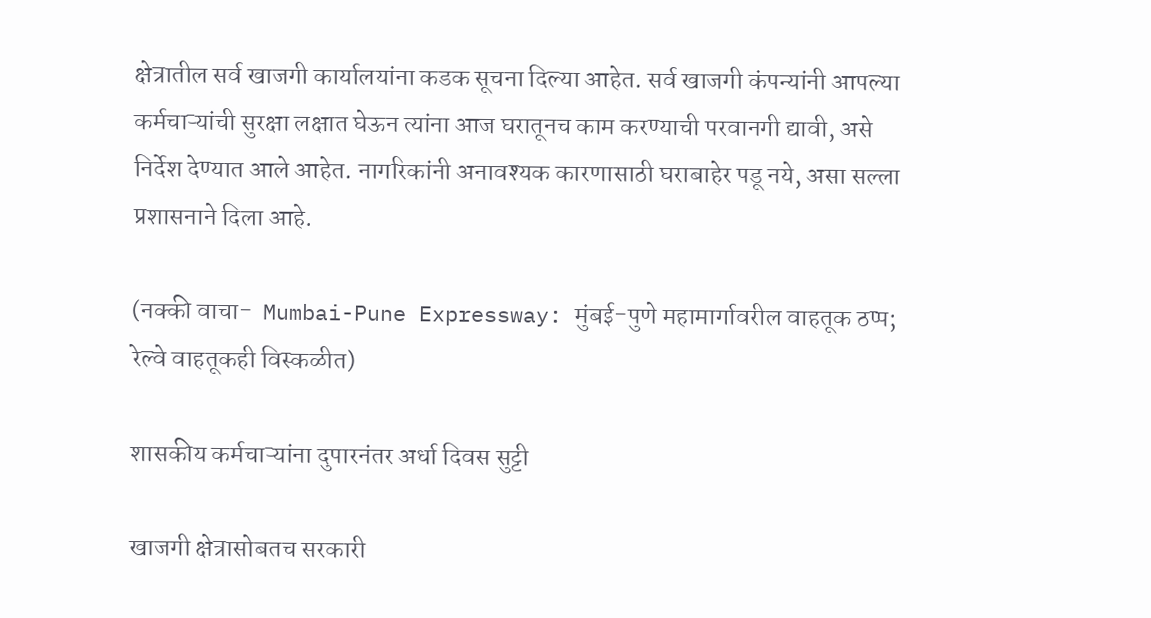क्षेत्रातील सर्व खाजगी कार्यालयांना कडक सूचना दिल्या आहेत. सर्व खाजगी कंपन्यांनी आपल्या कर्मचाऱ्यांची सुरक्षा लक्षात घेऊन त्यांना आज घरातूनच काम करण्याची परवानगी द्यावी, असे निर्देश देण्यात आले आहेत. नागरिकांनी अनावश्यक कारणासाठी घराबाहेर पडू नये, असा सल्ला प्रशासनाने दिला आहे.

(नक्की वाचा-  Mumbai-Pune Expressway: मुंबई-पुणे महामार्गावरील वाहतूक ठप्प; रेल्वे वाहतूकही विस्कळीत)

शासकीय कर्मचाऱ्यांना दुपारनंतर अर्धा दिवस सुट्टी

खाजगी क्षेत्रासोबतच सरकारी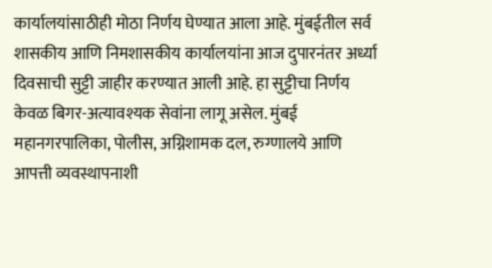कार्यालयांसाठीही मोठा निर्णय घेण्यात आला आहे. मुंबईतील सर्व शासकीय आणि निमशासकीय कार्यालयांना आज दुपारनंतर अर्ध्या दिवसाची सुट्टी जाहीर करण्यात आली आहे. हा सुट्टीचा निर्णय केवळ बिगर-अत्यावश्यक सेवांना लागू असेल. मुंबई महानगरपालिका, पोलीस, अग्निशामक दल, रुग्णालये आणि आपत्ती व्यवस्थापनाशी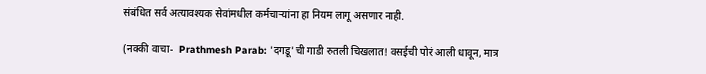संबंधित सर्व अत्यावश्यक सेवांमधील कर्मचाऱ्यांना हा नियम लागू असणार नाही.

(नक्की वाचा-  Prathmesh Parab: 'दगडू'ची गाडी रुतली चिखलात! वसईची पोरं आली धावून, मात्र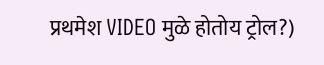प्रथमेश VIDEO मुळे होतोय ट्रोल?)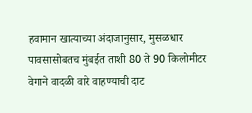हवामान खात्याच्या अंदाजानुसार, मुसळधार पावसासोबतच मुंबईत ताशी 80 ते 90 किलोमीटर वेगाने वादळी वारे वाहण्याची दाट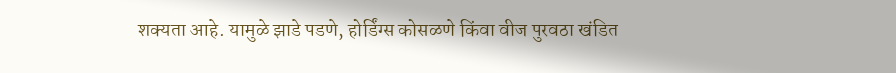शक्यता आहे. यामुळे झाडे पडणे, होर्डिंग्स कोसळणे किंवा वीज पुरवठा खंडित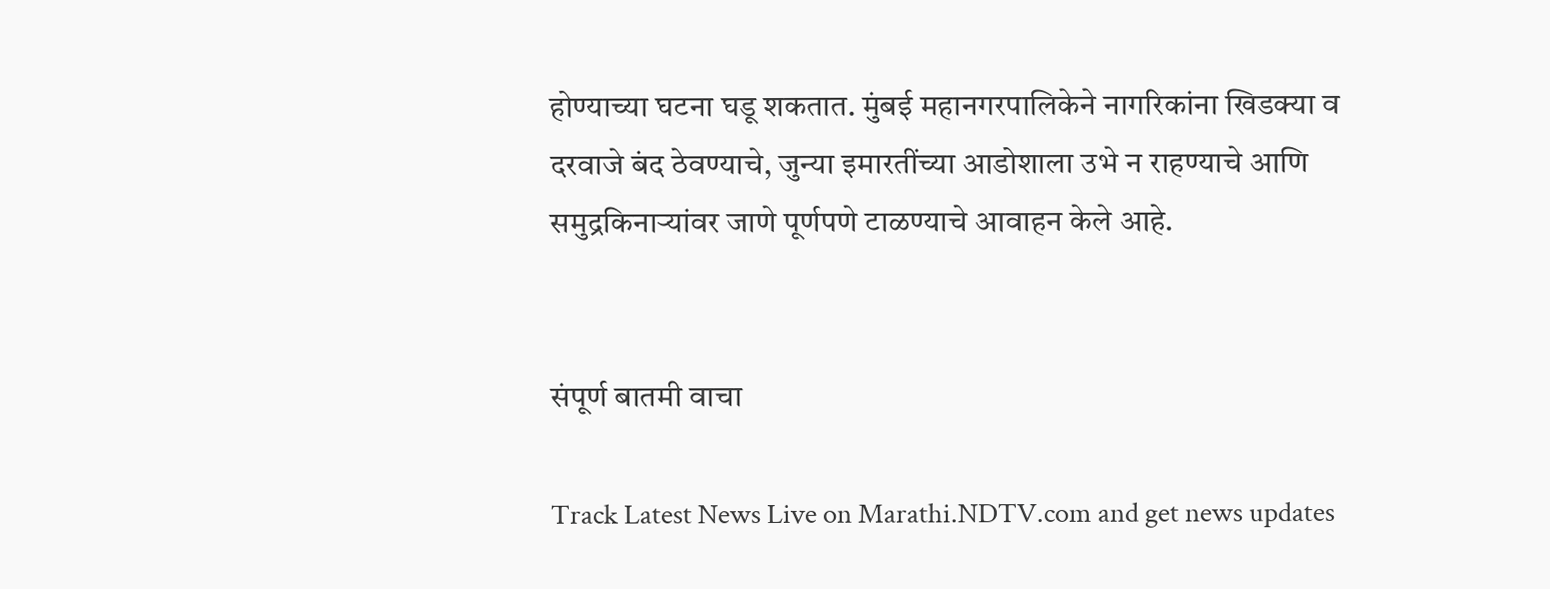होण्याच्या घटना घडू शकतात. मुंबई महानगरपालिकेने नागरिकांना खिडक्या व दरवाजे बंद ठेवण्याचे, जुन्या इमारतींच्या आडोशाला उभे न राहण्याचे आणि समुद्रकिनाऱ्यांवर जाणे पूर्णपणे टाळण्याचे आवाहन केले आहे.


संपूर्ण बातमी वाचा

Track Latest News Live on Marathi.NDTV.com and get news updates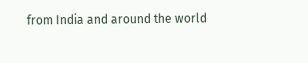from India and around the world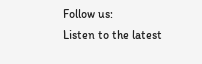Follow us:
Listen to the latest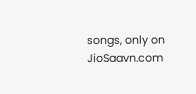songs, only on JioSaavn.com